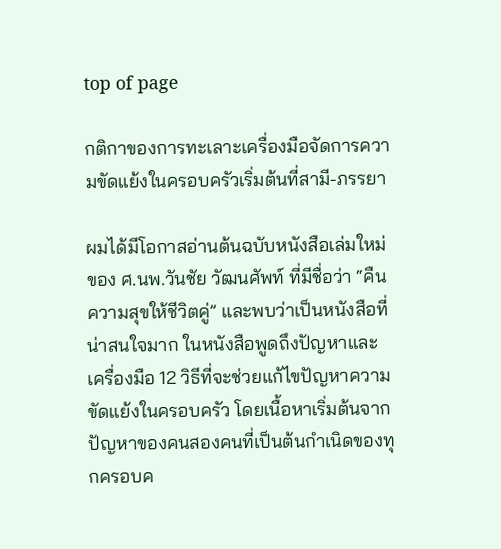top of page

กติกาของการทะเลาะเครื่องมือจัดการความขัดแย้งในครอบครัวเริ่มต้นที่สามี-ภรรยา

ผมได้มีโอกาสอ่านต้นฉบับหนังสือเล่มใหม่ของ ศ.นพ.วันชัย วัฒนศัพท์ ที่มีชื่อว่า “คืนความสุขให้ชีวิตคู่” และพบว่าเป็นหนังสือที่น่าสนใจมาก ในหนังสือพูดถึงปัญหาและเครื่องมือ 12 วิธีที่จะช่วยแก้ไขปัญหาความขัดแย้งในครอบครัว โดยเนื้อหาเริ่มต้นจากปัญหาของคนสองคนที่เป็นต้นกำเนิดของทุกครอบค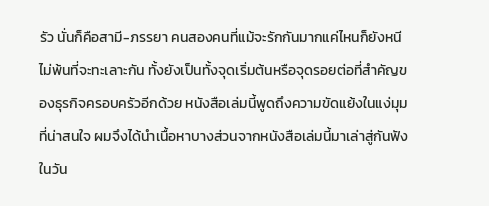รัว นั่นก็คือสามี-ภรรยา คนสองคนที่แม้จะรักกันมากแค่ไหนก็ยังหนีไม่พ้นที่จะทะเลาะกัน ทั้งยังเป็นทั้งจุดเริ่มต้นหรือจุดรอยต่อที่สำคัญของธุรกิจครอบครัวอีกด้วย หนังสือเล่มนี้พูดถึงความขัดแย้งในแง่มุมที่น่าสนใจ ผมจึงได้นำเนื้อหาบางส่วนจากหนังสือเล่มนี้มาเล่าสู่กันฟังในวัน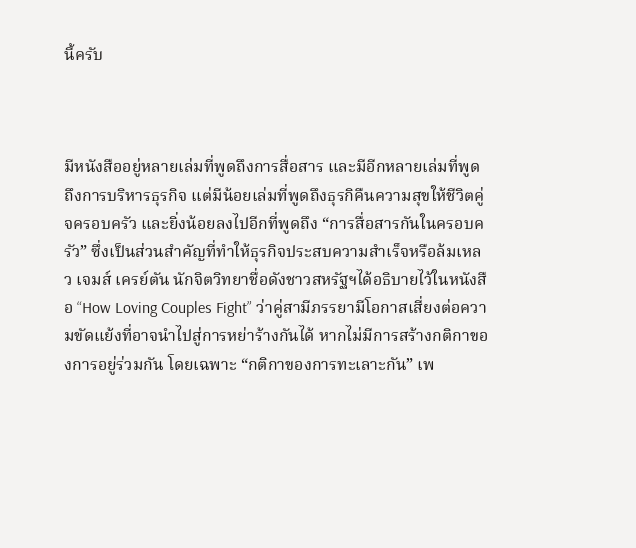นี้ครับ



มีหนังสืออยู่หลายเล่มที่พูดถึงการสื่อสาร และมีอีกหลายเล่มที่พูดถึงการบริหารธุรกิจ แต่มีน้อยเล่มที่พูดถึงธุรกิคืนความสุขให้ชีวิตคู่จครอบครัว และยิ่งน้อยลงไปอีกที่พูดถึง “การสื่อสารกันในครอบครัว” ซึ่งเป็นส่วนสำคัญที่ทำให้ธุรกิจประสบความสำเร็จหรือล้มเหลว เจมส์ เครย์ตัน นักจิตวิทยาชื่อดังชาวสหรัฐฯได้อธิบายไว้ในหนังสือ “How Loving Couples Fight” ว่าคู่สามีภรรยามีโอกาสเสี่ยงต่อความขัดแย้งที่อาจนำไปสู่การหย่าร้างกันได้ หากไม่มีการสร้างกติกาของการอยู่ร่วมกัน โดยเฉพาะ “กติกาของการทะเลาะกัน” เพ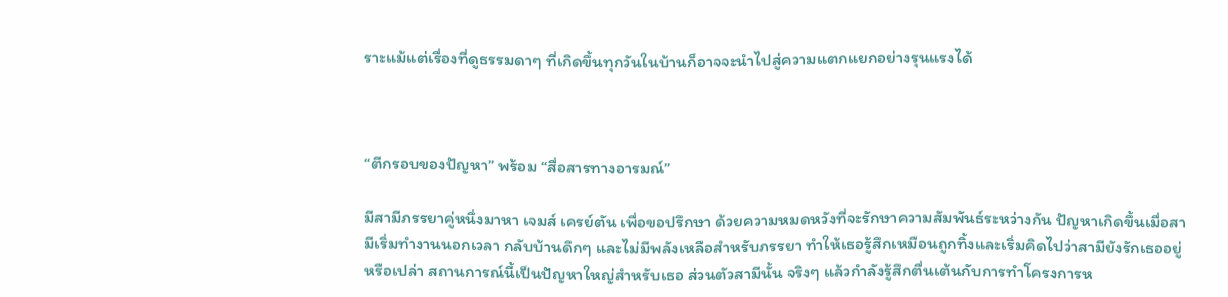ราะแม้แต่เรื่องที่ดูธรรมดาๆ ที่เกิดขึ้นทุกวันในบ้านก็อาจจะนำไปสู่ความแตกแยกอย่างรุนแรงได้



“ตีกรอบของปัญหา” พร้อม “สื่อสารทางอารมณ์”

มีสามีภรรยาคู่หนึ่งมาหา เจมส์ เครย์ตัน เพื่อขอปรึกษา ด้วยความหมดหวังที่จะรักษาความสัมพันธ์ระหว่างกัน ปัญหาเกิดขึ้นเมื่อสามีเริ่มทำงานนอกเวลา กลับบ้านดึกๆ และไม่มีพลังเหลือสำหรับภรรยา ทำให้เธอรู้สึกเหมือนถูกทิ้งและเริ่มคิดไปว่าสามียังรักเธออยู่หรือเปล่า สถานการณ์นี้เป็นปัญหาใหญ่สำหรับเธอ ส่วนตัวสามีนั้น จริงๆ แล้วกำลังรู้สึกตื่นเต้นกับการทำโครงการห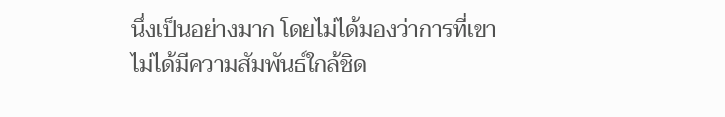นึ่งเป็นอย่างมาก โดยไม่ได้มองว่าการที่เขาไม่ได้มีความสัมพันธ์ใกล้ชิด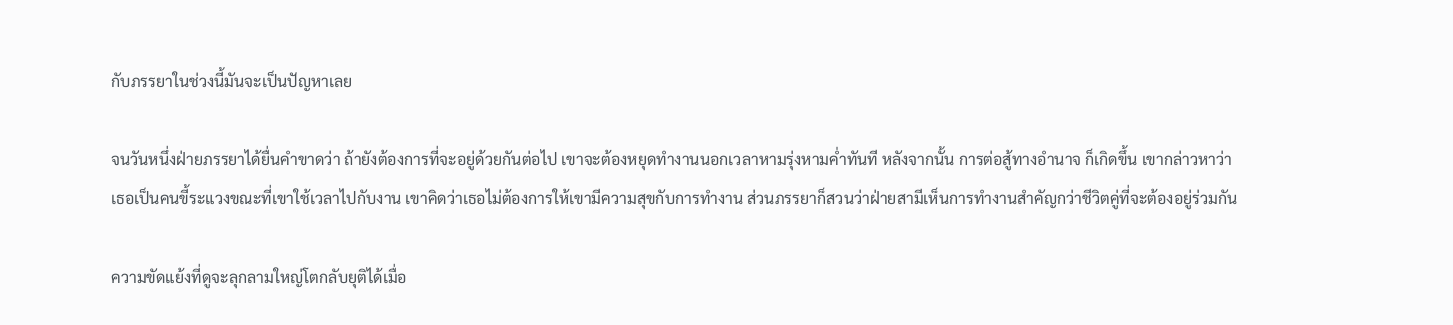กับภรรยาในช่วงนี้มันจะเป็นปัญหาเลย

จนวันหนึ่งฝ่ายภรรยาได้ยื่นคำขาดว่า ถ้ายังต้องการที่จะอยู่ด้วยกันต่อไป เขาจะต้องหยุดทำงานนอกเวลาหามรุ่งหามค่ำทันที หลังจากนั้น การต่อสู้ทางอำนาจ ก็เกิดขึ้น เขากล่าวหาว่าเธอเป็นคนขี้ระแวงขณะที่เขาใช้เวลาไปกับงาน เขาคิดว่าเธอไม่ต้องการให้เขามีความสุขกับการทำงาน ส่วนภรรยาก็สวนว่าฝ่ายสามีเห็นการทำงานสำคัญกว่าชีวิตคู่ที่จะต้องอยู่ร่วมกัน

ความขัดแย้งที่ดูจะลุกลามใหญ่โตกลับยุติได้เมื่อ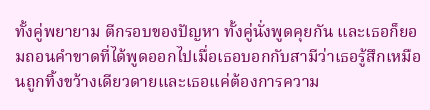ทั้งคู่พยายาม ตีกรอบของปัญหา ทั้งคู่นั่งพูดคุยกัน และเธอก็ยอมถอนคำขาดที่ได้พูดออกไปเมื่อเธอบอกกับสามีว่าเธอรู้สึกเหมือนถูกทิ้งขว้างเดียวดายและเธอแค่ต้องการความ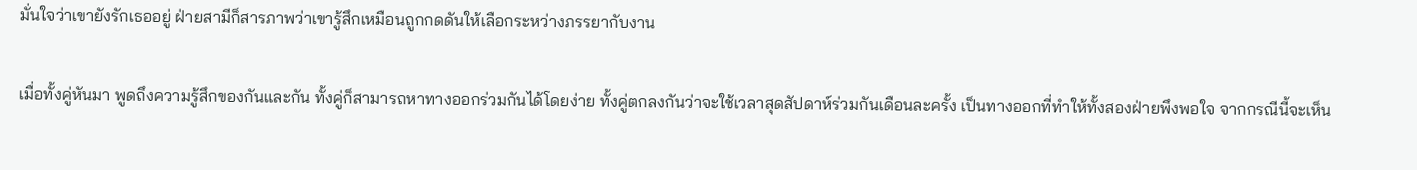มั่นใจว่าเขายังรักเธออยู่ ฝ่ายสามีก็สารภาพว่าเขารู้สึกเหมือนถูกกดดันให้เลือกระหว่างภรรยากับงาน

เมื่อทั้งคู่หันมา พูดถึงความรู้สึกของกันและกัน ทั้งคู่ก็สามารถหาทางออกร่วมกันได้โดยง่าย ทั้งคู่ตกลงกันว่าจะใช้เวลาสุดสัปดาห์ร่วมกันเดือนละครั้ง เป็นทางออกที่ทำให้ทั้งสองฝ่ายพึงพอใจ จากกรณีนี้จะเห็น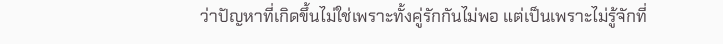ว่าปัญหาที่เกิดขึ้นไม่ใช่เพราะทั้งคู่รักกันไม่พอ แต่เป็นเพราะไม่รู้จักที่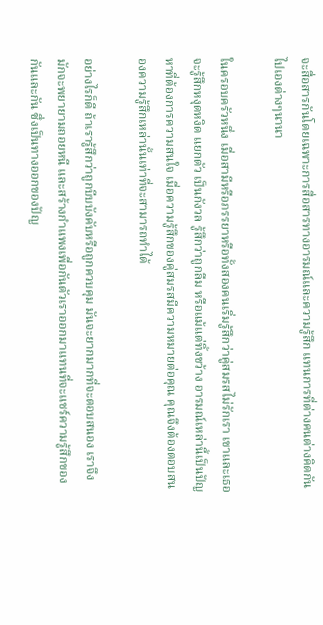จะสื่อสารกันโดยเฉพาะการสื่อสารทางอารมณ์และความรู้สึก แทนการที่ต่างคนต่างคิดกันไปเองต่างๆนานา

ในครอบครัวหนึ่ง เมื่อสามีหรือภรรยาหรือทั้งสองคนเริ่มรู้สึกว่าคู่สมรสไม่รักเรา เขาและเธอจะรู้สึกหงุดหงิด แยกตัว เป็นกังวล รู้สึกว่าถูกลืม หรือแม้แต่ทิ้งขว้าง อารมณ์เหล่านี้เป็นปัญหาที่ต้องการความสนใจ เมื่อความรู้สึกของคู่สมรสมีความหมายต่อคุณ คุณจึงต้องตอบสนองความรู้สึกเหล่านั้นเท่าที่จะสามารถทำได้

อย่างไรก็ดี ถ้าเรารู้สึกว่าถูกบีบบังคับหรือถูกควบคุม มันจะยากมากที่จะตอบสนอง เราจึงมักจะพยายามถอยหนี และสร้างกำแพงเพื่อกันตัวเราออกมาแทนที่จะแชร์ความรู้สึกของกันและกัน ซึ่งเป็นทางออกของปัญ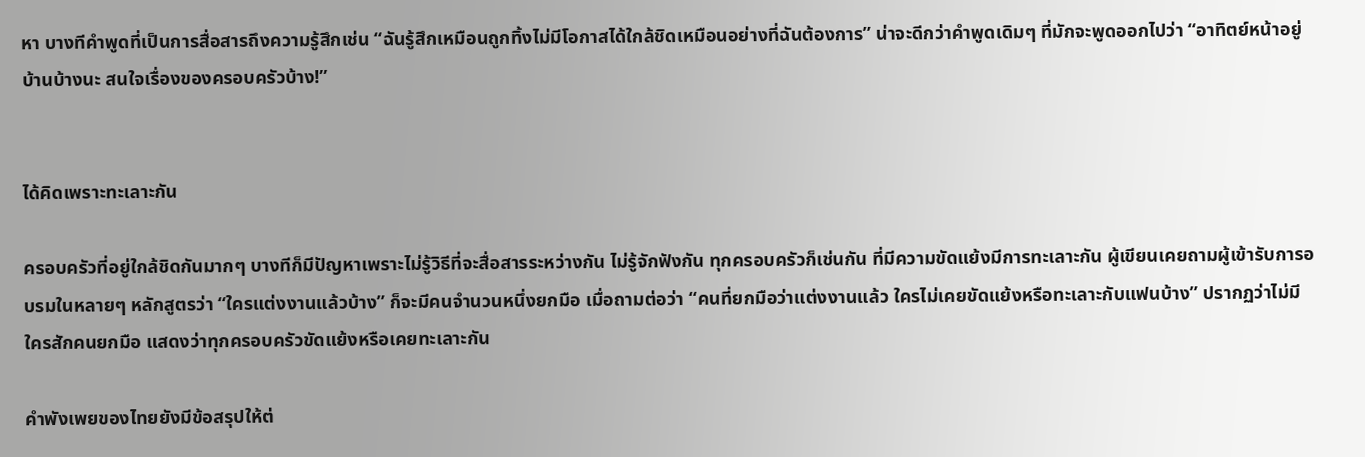หา บางทีคำพูดที่เป็นการสื่อสารถึงความรู้สึกเช่น “ฉันรู้สึกเหมือนถูกทิ้งไม่มีโอกาสได้ใกล้ชิดเหมือนอย่างที่ฉันต้องการ” น่าจะดีกว่าคำพูดเดิมๆ ที่มักจะพูดออกไปว่า “อาทิตย์หน้าอยู่บ้านบ้างนะ สนใจเรื่องของครอบครัวบ้าง!”


ได้คิดเพราะทะเลาะกัน

ครอบครัวที่อยู่ใกล้ชิดกันมากๆ บางทีก็มีปัญหาเพราะไม่รู้วิธีที่จะสื่อสารระหว่างกัน ไม่รู้จักฟังกัน ทุกครอบครัวก็เช่นกัน ที่มีความขัดแย้งมีการทะเลาะกัน ผู้เขียนเคยถามผู้เข้ารับการอบรมในหลายๆ หลักสูตรว่า “ใครแต่งงานแล้วบ้าง” ก็จะมีคนจำนวนหนึ่งยกมือ เมื่อถามต่อว่า “คนที่ยกมือว่าแต่งงานแล้ว ใครไม่เคยขัดแย้งหรือทะเลาะกับแฟนบ้าง” ปรากฏว่าไม่มีใครสักคนยกมือ แสดงว่าทุกครอบครัวขัดแย้งหรือเคยทะเลาะกัน

คำพังเพยของไทยยังมีข้อสรุปให้ต่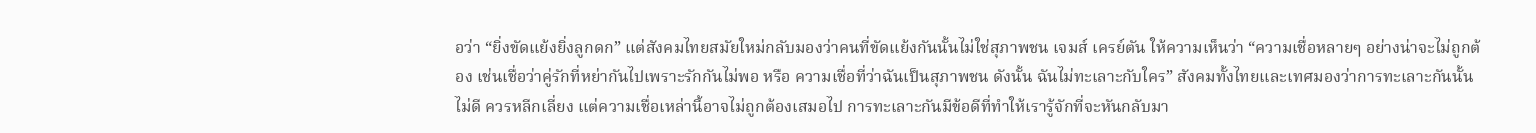อว่า “ยิ่งขัดแย้งยิ่งลูกดก” แต่สังคมไทยสมัยใหม่กลับมองว่าคนที่ขัดแย้งกันนั้นไม่ใช่สุภาพชน เจมส์ เครย์ตัน ให้ความเห็นว่า “ความเชื่อหลายๆ อย่างน่าจะไม่ถูกต้อง เช่นเชื่อว่าคู่รักที่หย่ากันไปเพราะรักกันไม่พอ หรือ ความเชื่อที่ว่าฉันเป็นสุภาพชน ดังนั้น ฉันไม่ทะเลาะกับใคร” สังคมทั้งไทยและเทศมองว่าการทะเลาะกันนั้นไม่ดี ควรหลีกเลี่ยง แต่ความเชื่อเหล่านี้อาจไม่ถูกต้องเสมอไป การทะเลาะกันมีข้อดีที่ทำให้เรารู้จักที่จะหันกลับมา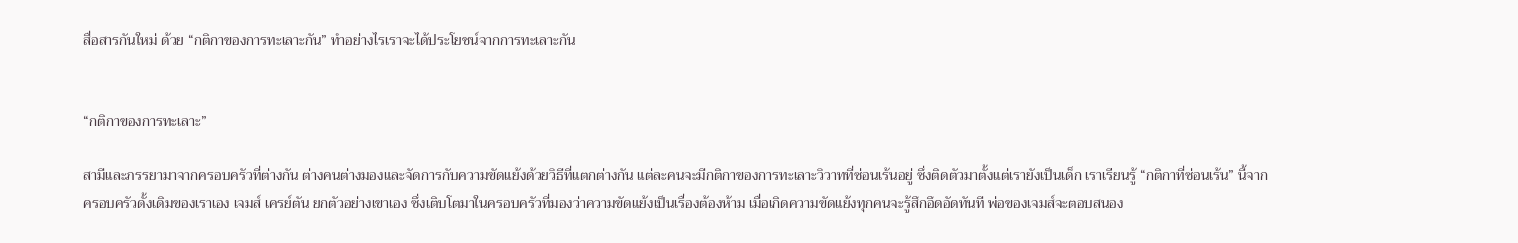สื่อสารกันใหม่ ด้วย “กติกาของการทะเลาะกัน” ทำอย่างไรเราจะได้ประโยชน์จากการทะเลาะกัน


“กติกาของการทะเลาะ”

สามีและภรรยามาจากครอบครัวที่ต่างกัน ต่างคนต่างมองและจัดการกับความขัดแย้งด้วยวิธีที่แตกต่างกัน แต่ละคนจะมีกติกาของการทะเลาะวิวาทที่ซ่อนเร้นอยู่ ซึ่งติดตัวมาตั้งแต่เรายังเป็นเด็ก เราเรียนรู้ “กติกาที่ซ่อนเร้น” นี้จากครอบครัวดั้งเดิมของเราเอง เจมส์ เครย์ตัน ยกตัวอย่างเขาเอง ซึ่งเติบโตมาในครอบครัวที่มองว่าความขัดแย้งเป็นเรื่องต้องห้าม เมื่อเกิดความขัดแย้งทุกคนจะรู้สึกอึดอัดทันที พ่อของเจมส์จะตอบสนอง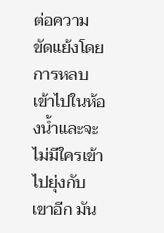ต่อความขัดแย้งโดยการหลบเข้าไปในห้องน้ำและจะไม่มีใครเข้าไปยุ่งกับเขาอีก มัน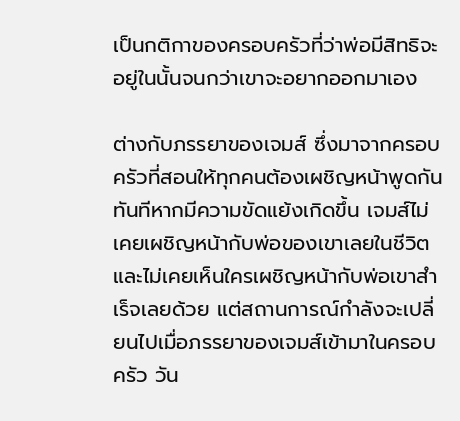เป็นกติกาของครอบครัวที่ว่าพ่อมีสิทธิจะอยู่ในนั้นจนกว่าเขาจะอยากออกมาเอง

ต่างกับภรรยาของเจมส์ ซึ่งมาจากครอบครัวที่สอนให้ทุกคนต้องเผชิญหน้าพูดกันทันทีหากมีความขัดแย้งเกิดขึ้น เจมส์ไม่เคยเผชิญหน้ากับพ่อของเขาเลยในชีวิตและไม่เคยเห็นใครเผชิญหน้ากับพ่อเขาสำเร็จเลยด้วย แต่สถานการณ์กำลังจะเปลี่ยนไปเมื่อภรรยาของเจมส์เข้ามาในครอบครัว วัน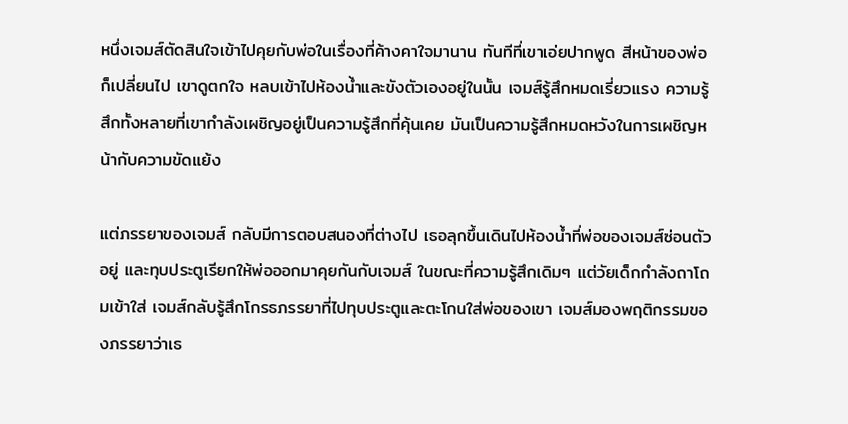หนึ่งเจมส์ตัดสินใจเข้าไปคุยกับพ่อในเรื่องที่ค้างคาใจมานาน ทันทีที่เขาเอ่ยปากพูด สีหน้าของพ่อก็เปลี่ยนไป เขาดูตกใจ หลบเข้าไปห้องน้ำและขังตัวเองอยู่ในนั้น เจมส์รู้สึกหมดเรี่ยวแรง ความรู้สึกทั้งหลายที่เขากำลังเผชิญอยู่เป็นความรู้สึกที่คุ้นเคย มันเป็นความรู้สึกหมดหวังในการเผชิญหน้ากับความขัดแย้ง

แต่ภรรยาของเจมส์ กลับมีการตอบสนองที่ต่างไป เธอลุกขึ้นเดินไปห้องน้ำที่พ่อของเจมส์ซ่อนตัวอยู่ และทุบประตูเรียกให้พ่อออกมาคุยกันกับเจมส์ ในขณะที่ความรู้สึกเดิมๆ แต่วัยเด็กกำลังถาโถมเข้าใส่ เจมส์กลับรู้สึกโกรธภรรยาที่ไปทุบประตูและตะโกนใส่พ่อของเขา เจมส์มองพฤติกรรมของภรรยาว่าเธ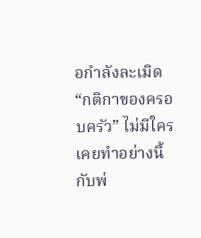อกำลังละเมิด “กติกาของครอบครัว” ไม่มีใครเคยทำอย่างนี้กับพ่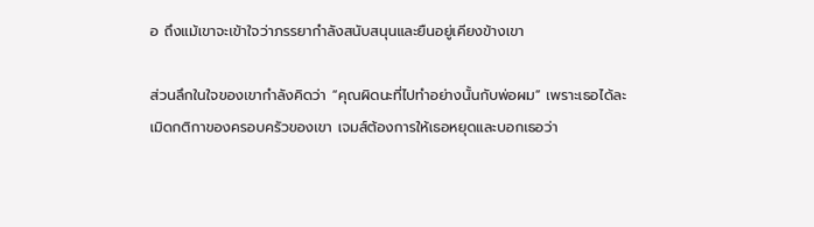อ ถึงแม้เขาจะเข้าใจว่าภรรยากำลังสนับสนุนและยืนอยู่เคียงข้างเขา

ส่วนลึกในใจของเขากำลังคิดว่า “คุณผิดนะที่ไปทำอย่างนั้นกับพ่อผม” เพราะเธอได้ละเมิดกติกาของครอบครัวของเขา เจมส์ต้องการให้เธอหยุดและบอกเธอว่า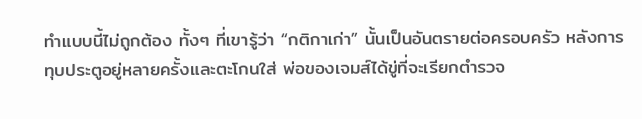ทำแบบนี้ไม่ถูกต้อง ทั้งๆ ที่เขารู้ว่า “กติกาเก่า” นั้นเป็นอันตรายต่อครอบครัว หลังการทุบประตูอยู่หลายครั้งและตะโกนใส่ พ่อของเจมส์ได้ขู่ที่จะเรียกตำรวจ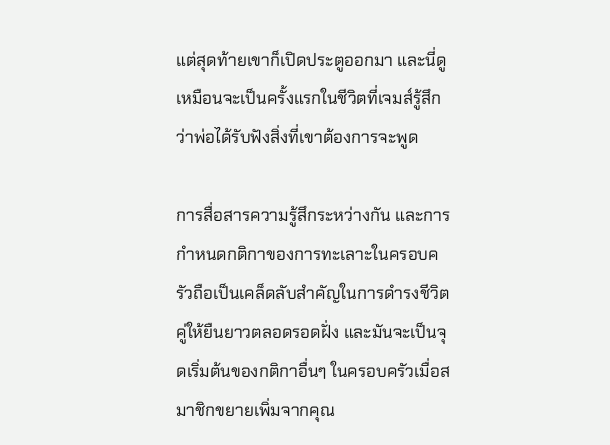แต่สุดท้ายเขาก็เปิดประตูออกมา และนี่ดูเหมือนจะเป็นครั้งแรกในชีวิตที่เจมส์รู้สึกว่าพ่อได้รับฟังสิ่งที่เขาต้องการจะพูด

การสื่อสารความรู้สึกระหว่างกัน และการกำหนดกติกาของการทะเลาะในครอบครัวถือเป็นเคล็ดลับสำคัญในการดำรงชีวิตคู่ให้ยืนยาวตลอดรอดฝั่ง และมันจะเป็นจุดเริ่มต้นของกติกาอื่นๆ ในครอบครัวเมื่อสมาชิกขยายเพิ่มจากคุณ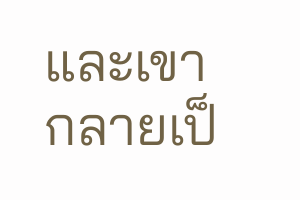และเขา กลายเป็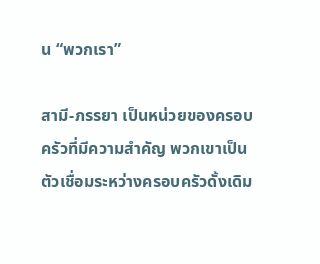น “พวกเรา”

สามี-ภรรยา เป็นหน่วยของครอบครัวที่มีความสำคัญ พวกเขาเป็นตัวเชื่อมระหว่างครอบครัวดั้งเดิม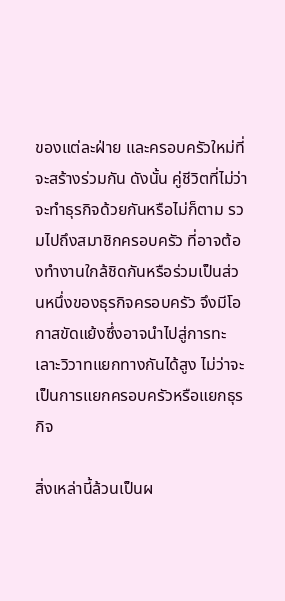ของแต่ละฝ่าย และครอบครัวใหม่ที่จะสร้างร่วมกัน ดังนั้น คู่ชีวิตที่ไม่ว่าจะทำธุรกิจด้วยกันหรือไม่ก็ตาม รวมไปถึงสมาชิกครอบครัว ที่อาจต้องทำงานใกล้ชิดกันหรือร่วมเป็นส่วนหนึ่งของธุรกิจครอบครัว จึงมีโอกาสขัดแย้งซึ่งอาจนำไปสู่การทะเลาะวิวาทแยกทางกันได้สูง ไม่ว่าจะเป็นการแยกครอบครัวหรือแยกธุรกิจ

สิ่งเหล่านี้ล้วนเป็นผ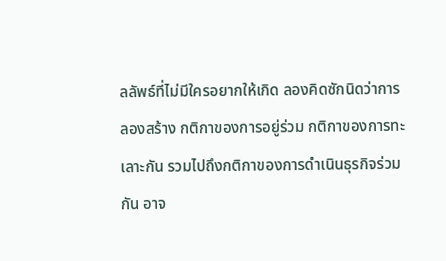ลลัพธ์ที่ไม่มีใครอยากให้เกิด ลองคิดซักนิดว่าการลองสร้าง กติกาของการอยู่ร่วม กติกาของการทะเลาะกัน รวมไปถึงกติกาของการดำเนินธุรกิจร่วมกัน อาจ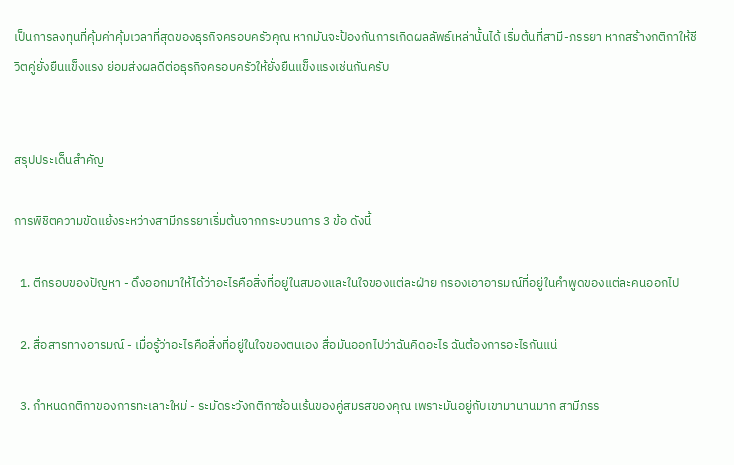เป็นการลงทุนที่คุ้มค่าคุ้มเวลาที่สุดของธุรกิจครอบครัวคุณ หากมันจะป้องกันการเกิดผลลัพธ์เหล่านั้นได้ เริ่มต้นที่สามี-ภรรยา หากสร้างกติกาให้ชีวิตคู่ยั่งยืนแข็งแรง ย่อมส่งผลดีต่อธุรกิจครอบครัวให้ยั่งยืนแข็งแรงเช่นกันครับ


สรุปประเด็นสำคัญ

การพิชิตความขัดแย้งระหว่างสามีภรรยาเริ่มต้นจากกระบวนการ 3 ข้อ ดังนี้

  1. ตีกรอบของปัญหา - ดึงออกมาให้ได้ว่าอะไรคือสิ่งที่อยู่ในสมองและในใจของแต่ละฝ่าย กรองเอาอารมณ์ที่อยู่ในคำพูดของแต่ละคนออกไป

  2. สื่อสารทางอารมณ์ - เมื่อรู้ว่าอะไรคือสิ่งที่อยู่ในใจของตนเอง สื่อมันออกไปว่าฉันคิดอะไร ฉันต้องการอะไรกันแน่

  3. กำหนดกติกาของการทะเลาะใหม่ - ระมัดระวังกติกาซ้อนเร้นของคู่สมรสของคุณ เพราะมันอยู่กับเขามานานมาก สามีภรร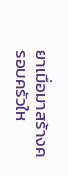ยาเมื่อมาสร้างครอบครัวให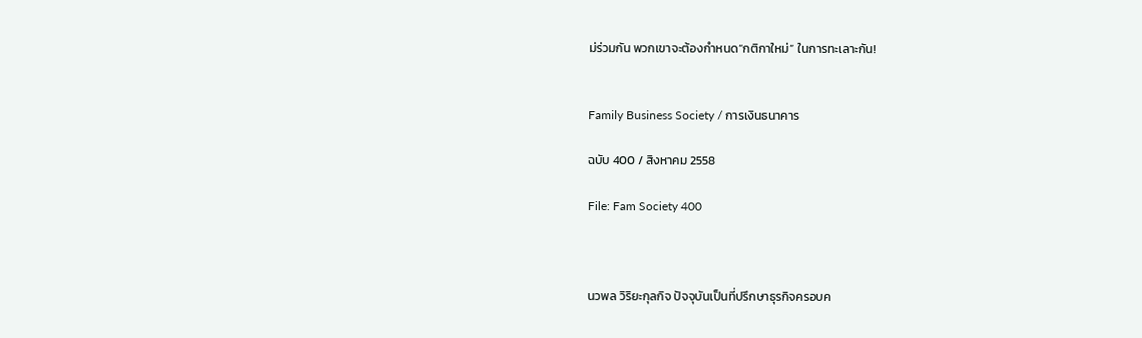ม่ร่วมกัน พวกเขาจะต้องกำหนด“กติกาใหม่” ในการทะเลาะกัน!


Family Business Society / การเงินธนาคาร

ฉบับ 400 / สิงหาคม 2558

File: Fam Society 400



นวพล วิริยะกุลกิจ ปัจจุบันเป็นที่ปรึกษาธุรกิจครอบค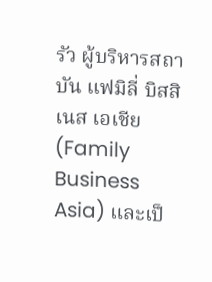รัว ผู้บริหารสถาบัน แฟมิลี่ บิสสิเนส เอเชีย (Family Business Asia) และเป็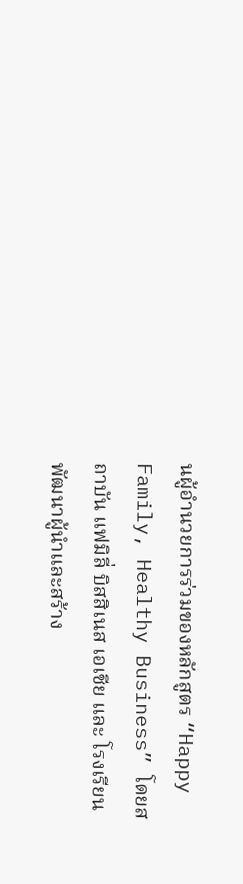นผู้อำนวยการร่วมของหลักสูตร “Happy Family, Healthy Business” โดยสถาบัน แฟมิลี่ บิสสิเนส เอเชีย และ โรงเรียนพัฒนาผู้นำและสร้าง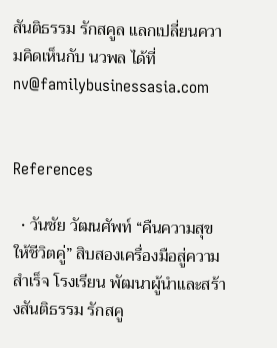สันติธรรม รักสคูล แลกเปลี่ยนความคิดเห็นกับ นวพล ได้ที่ nv@familybusinessasia.com


References

  • วันชัย วัฒนศัพท์ “คืนความสุขให้ชีวิตคู่” สิบสองเครื่องมือสู่ความสำเร็จ โรงเรียน พัฒนาผู้นำและสร้างสันติธรรม รักสคู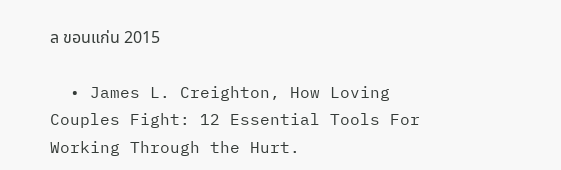ล ขอนแก่น 2015

  • James L. Creighton, How Loving Couples Fight: 12 Essential Tools For Working Through the Hurt.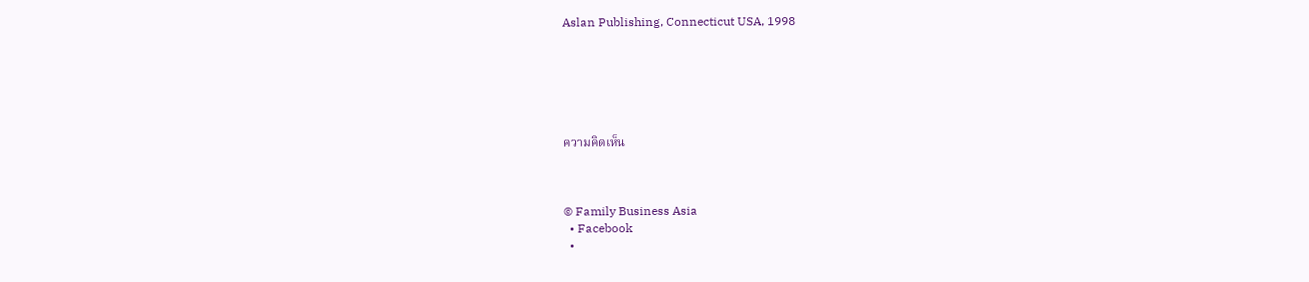Aslan Publishing, Connecticut USA, 1998






ความคิดเห็น



© Family Business Asia
  • Facebook
  •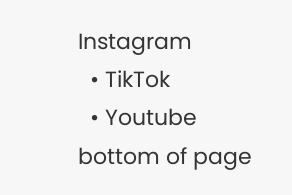Instagram
  • TikTok
  • Youtube
bottom of page